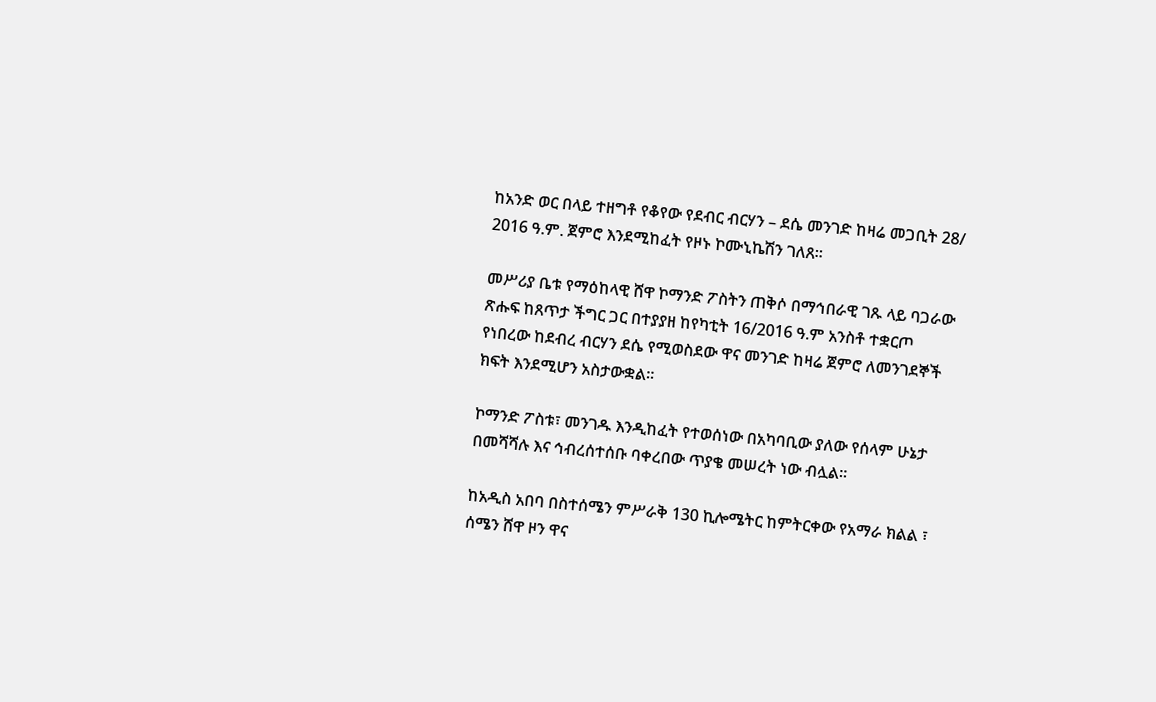ከአንድ ወር በላይ ተዘግቶ የቆየው የደብር ብርሃን – ደሴ መንገድ ከዛሬ መጋቢት 28/ 2016 ዓ.ም. ጀምሮ እንደሚከፈት የዞኑ ኮሙኒኬሽን ገለጸ።

መሥሪያ ቤቱ የማዕከላዊ ሸዋ ኮማንድ ፖስትን ጠቅሶ በማኅበራዊ ገጹ ላይ ባጋራው ጽሑፍ ከጸጥታ ችግር ጋር በተያያዘ ከየካቲት 16/2016 ዓ.ም አንስቶ ተቋርጦ የነበረው ከደብረ ብርሃን ደሴ የሚወስደው ዋና መንገድ ከዛሬ ጀምሮ ለመንገደኞች ክፍት እንደሚሆን አስታውቋል።

ኮማንድ ፖስቱ፣ መንገዱ እንዲከፈት የተወሰነው በአካባቢው ያለው የሰላም ሁኔታ በመሻሻሉ እና ኅብረሰተሰቡ ባቀረበው ጥያቄ መሠረት ነው ብሏል።

ከአዲስ አበባ በስተሰሜን ምሥራቅ 130 ኪሎሜትር ከምትርቀው የአማራ ክልል ፣ ሰሜን ሸዋ ዞን ዋና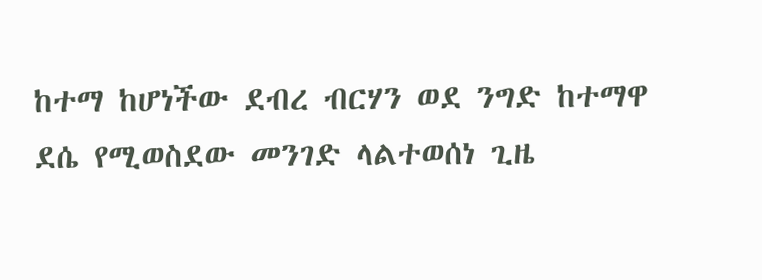ከተማ ከሆነችው ደብረ ብርሃን ወደ ንግድ ከተማዋ ደሴ የሚወስደው መንገድ ላልተወሰነ ጊዜ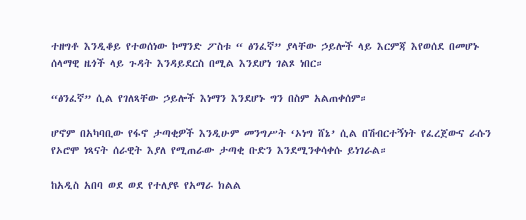ተዘግቶ እንዲቆይ የተወሰነው ኮማንድ ፖስቱ “ ፅንፈኛ” ያላቸው ኃይሎች ላይ እርምጃ እየወሰደ በመሆኑ ሰላማዊ ዜጎች ላይ ጉዳት እንዳይደርስ በሚል እንደሆነ ገልጾ ነበር።

“ፅንፈኛ” ሲል የገለጻቸው ኃይሎች እነማን እንደሆኑ ግን በስም አልጠቀሰም።

ሆኖም በአካባቢው የፋኖ ታጣቂዎች እንዲሁም መንግሥት ‘ኦነግ ሸኔ’ ሲል በሽብርተኝነት የፈረጀውና ራሱን የኦሮሞ ነጻናት ሰራዊት እያለ የሚጠራው ታጣቂ ቡድን እንደሚንቀሳቀሱ ይነገራል።

ከአዲስ አበባ ወደ ወደ የተለያዩ የአማራ ክልል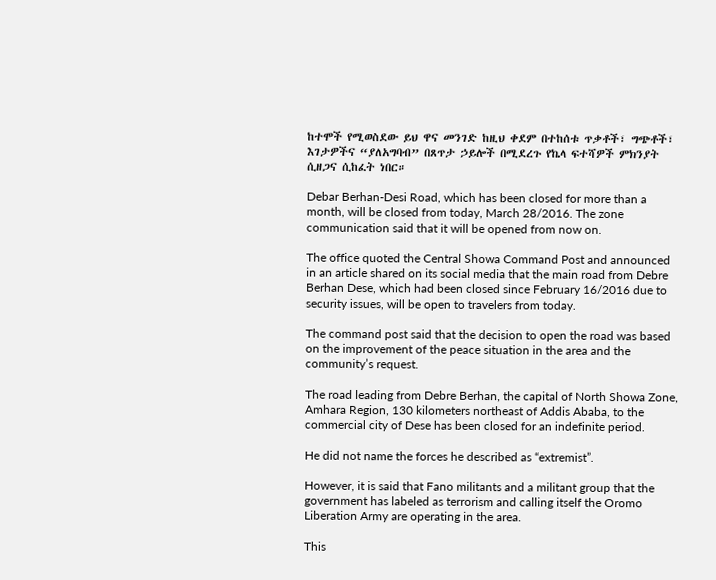ከተሞች የሚወስደው ይህ ዋና መንገድ ከዚህ ቀደም በተከሰቱ ጥቃቶች፣ ግጭቶች፣ እገታዎችና “ያለአግባብ” በጸጥታ ኃይሎች በሚደረጉ የኬላ ፍተሻዎች ምክንያት ሲዘጋና ሲከፈት ነበር።

Debar Berhan-Desi Road, which has been closed for more than a month, will be closed from today, March 28/2016. The zone communication said that it will be opened from now on.

The office quoted the Central Showa Command Post and announced in an article shared on its social media that the main road from Debre Berhan Dese, which had been closed since February 16/2016 due to security issues, will be open to travelers from today.

The command post said that the decision to open the road was based on the improvement of the peace situation in the area and the community’s request.

The road leading from Debre Berhan, the capital of North Showa Zone, Amhara Region, 130 kilometers northeast of Addis Ababa, to the commercial city of Dese has been closed for an indefinite period.

He did not name the forces he described as “extremist”.

However, it is said that Fano militants and a militant group that the government has labeled as terrorism and calling itself the Oromo Liberation Army are operating in the area.

This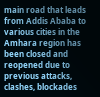main road that leads from Addis Ababa to various cities in the Amhara region has been closed and reopened due to previous attacks, clashes, blockades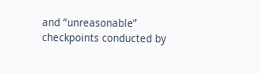and “unreasonable” checkpoints conducted by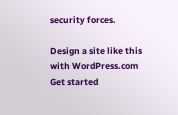security forces.

Design a site like this with WordPress.com
Get started